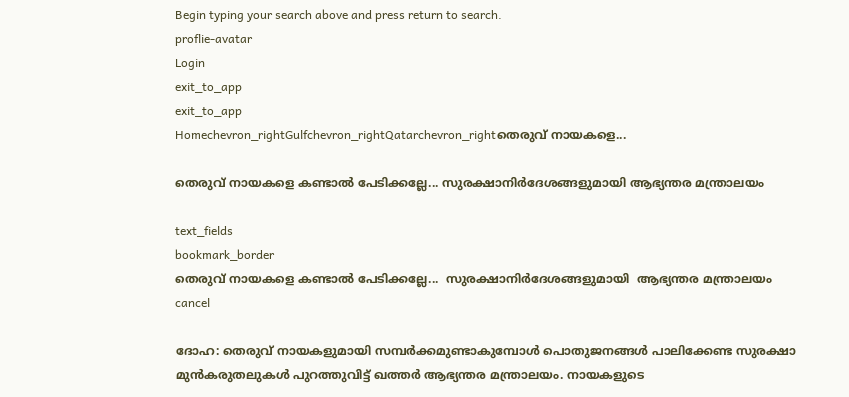Begin typing your search above and press return to search.
proflie-avatar
Login
exit_to_app
exit_to_app
Homechevron_rightGulfchevron_rightQatarchevron_rightതെരുവ് നായകളെ...

തെരുവ് നായകളെ കണ്ടാൽ പേടിക്കല്ലേ... സുരക്ഷാനിർദേശങ്ങളുമായി ആഭ്യന്തര മന്ത്രാലയം

text_fields
bookmark_border
തെരുവ് നായകളെ കണ്ടാൽ പേടിക്കല്ലേ...  സുരക്ഷാനിർദേശങ്ങളുമായി  ആഭ്യന്തര മന്ത്രാലയം
cancel

ദോഹ: തെരുവ് നായകളുമായി സമ്പർക്കമുണ്ടാകുമ്പോൾ പൊതുജനങ്ങൾ പാലിക്കേണ്ട സുരക്ഷാ മുൻകരുതലുകൾ പുറത്തുവിട്ട് ഖത്തർ ആഭ്യന്തര മന്ത്രാലയം. നായകളുടെ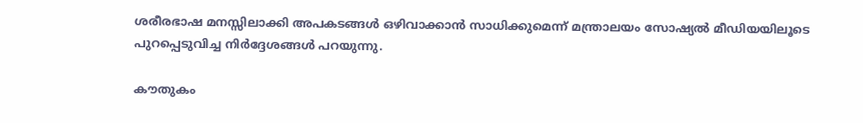ശരീരഭാഷ മനസ്സിലാക്കി അപകടങ്ങൾ ഒഴിവാക്കാൻ സാധിക്കുമെന്ന് മന്ത്രാലയം സോഷ്യൽ മീഡിയയിലൂടെ പുറപ്പെടുവിച്ച നിർദ്ദേശങ്ങൾ പറയുന്നു.

കൗതുകം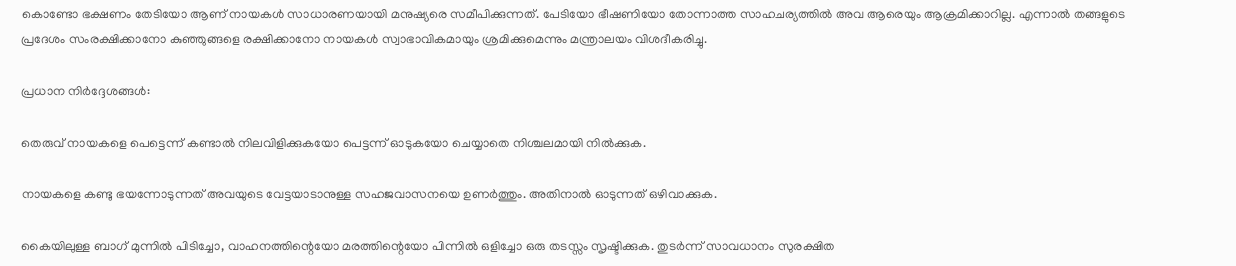കൊണ്ടോ ഭക്ഷണം തേടിയോ ആണ് നായകൾ സാധാരണയായി മനുഷ്യരെ സമീപിക്കുന്നത്. പേടിയോ ഭീഷണിയോ തോന്നാത്ത സാഹചര്യത്തിൽ അവ ആരെയും ആക്രമിക്കാറില്ല. എന്നാൽ തങ്ങളുടെ പ്രദേശം സംരക്ഷിക്കാനോ കുഞ്ഞുങ്ങളെ രക്ഷിക്കാനോ നായകൾ സ്വാഭാവികമായും ശ്രമിക്കുമെന്നും മന്ത്രാലയം വിശദീകരിച്ചു.

പ്രധാന നിർദ്ദേശങ്ങൾ:

തെരുവ് നായകളെ പെട്ടെന്ന് കണ്ടാൽ നിലവിളിക്കുകയോ പെട്ടന്ന് ഓടുകയോ ചെയ്യാതെ നിശ്ചലമായി നിൽക്കുക.

നായകളെ കണ്ടു ഭയന്നോടുന്നത് അവയുടെ വേട്ടയാടാനുള്ള സഹജവാസനയെ ഉണർത്തും. അതിനാൽ ഓടുന്നത് ഒഴിവാക്കുക.

കൈയിലുള്ള ബാഗ് മുന്നിൽ പിടിച്ചോ, വാഹനത്തിന്റെയോ മരത്തിന്റെയോ പിന്നിൽ ഒളിച്ചോ ഒരു തടസ്സം സൃഷ്ടിക്കുക. തുടർന്ന് സാവധാനം സുരക്ഷിത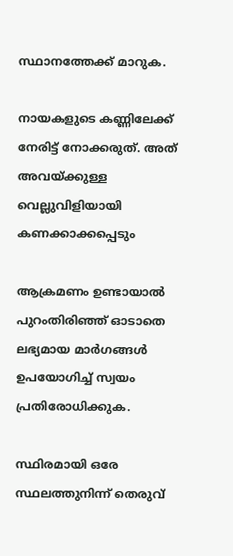സ്ഥാനത്തേക്ക് മാറുക.

നായകളുടെ കണ്ണിലേക്ക് നേരിട്ട് നോക്കരുത്. അത് അവയ്ക്കുള്ള വെല്ലുവിളിയായി കണക്കാക്കപ്പെടും

ആക്രമണം ഉണ്ടായാൽ പുറംതിരിഞ്ഞ് ഓടാതെ ലഭ്യമായ മാർഗങ്ങൾ ഉപയോഗിച്ച് സ്വയം പ്രതിരോധിക്കുക.

സ്ഥിരമായി ഒരേ സ്ഥലത്തുനിന്ന് തെരുവ്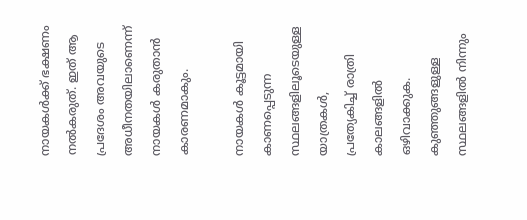നായകൾക്ക് ഭക്ഷണം നൽകരുത്. ഇത് ആ പ്രദേശം അവയുടെ അധീനതയിലാണെന്ന് നായകൾ കരുതാൻ കാരണമാകും.

നായകൾ കൂട്ടമായി കാണപ്പെടുന്ന സ്ഥലങ്ങളിലൂടെയുള്ള യാത്രകൾ, പ്രത്യേകിച്ച് രാത്രി കാലങ്ങളിൽ ഒഴിവാക്കുക. കുഞ്ഞുങ്ങളുള്ള സ്ഥലങ്ങളിൽ നിന്നും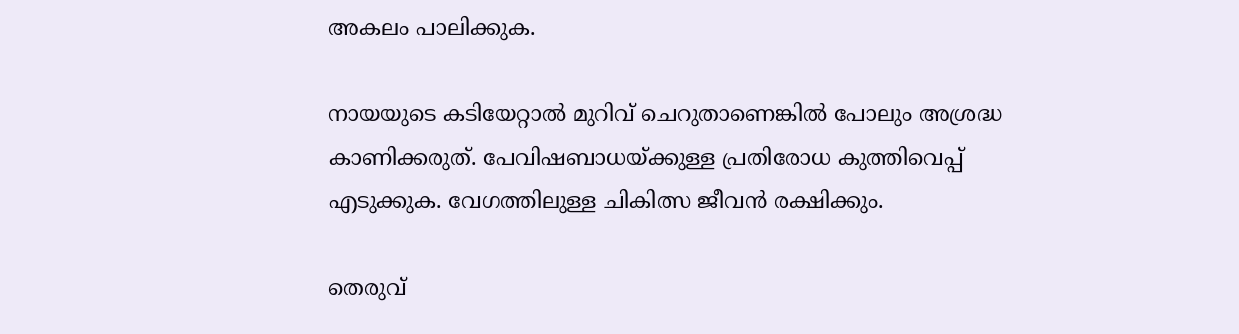അകലം പാലിക്കുക.

നായയുടെ കടിയേറ്റാൽ മുറിവ് ചെറുതാണെങ്കിൽ പോലും അശ്രദ്ധ കാണിക്കരുത്. പേവിഷബാധയ്ക്കുള്ള പ്രതിരോധ കുത്തിവെപ്പ് എടുക്കുക. വേഗത്തിലുള്ള ചികിത്സ ജീവൻ രക്ഷിക്കും.

തെരുവ്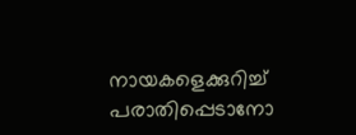നായകളെക്കുറിച്ച് പരാതിപ്പെടാനോ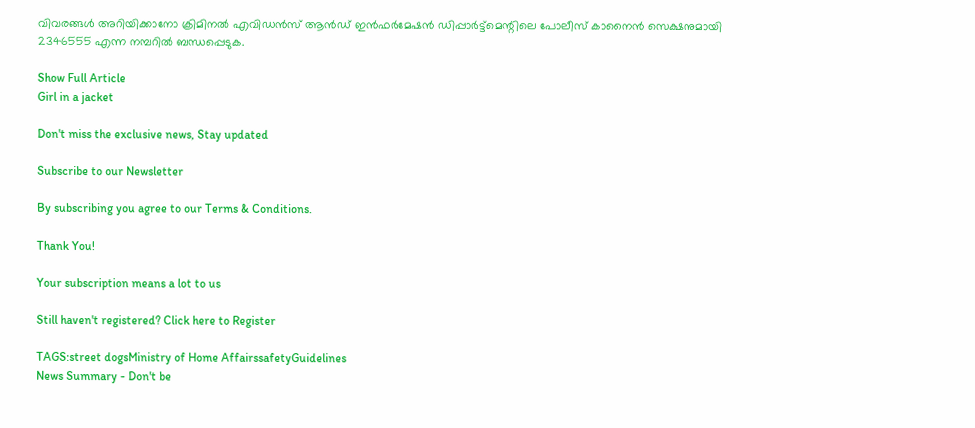വിവരങ്ങൾ അറിയിക്കാനോ ക്രിമിനൽ എവിഡൻസ് ആൻഡ് ഇൻഫർമേഷൻ ഡിപ്പാർട്ട്‌മെന്റിലെ പോലീസ് കാനൈൻ സെക്ഷനുമായി 2346555 എന്ന നമ്പറിൽ ബന്ധപ്പെടുക.

Show Full Article
Girl in a jacket

Don't miss the exclusive news, Stay updated

Subscribe to our Newsletter

By subscribing you agree to our Terms & Conditions.

Thank You!

Your subscription means a lot to us

Still haven't registered? Click here to Register

TAGS:street dogsMinistry of Home AffairssafetyGuidelines
News Summary - Don't be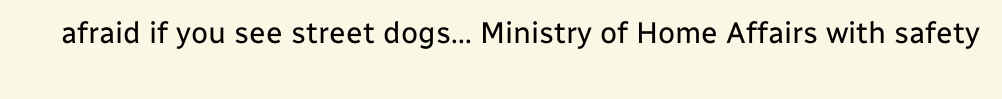afraid if you see street dogs... Ministry of Home Affairs with safety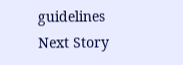guidelines
Next Story